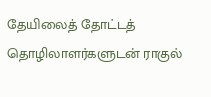தேயிலைத் தோட்டத் தொழிலாளர்களுடன் ராகுல்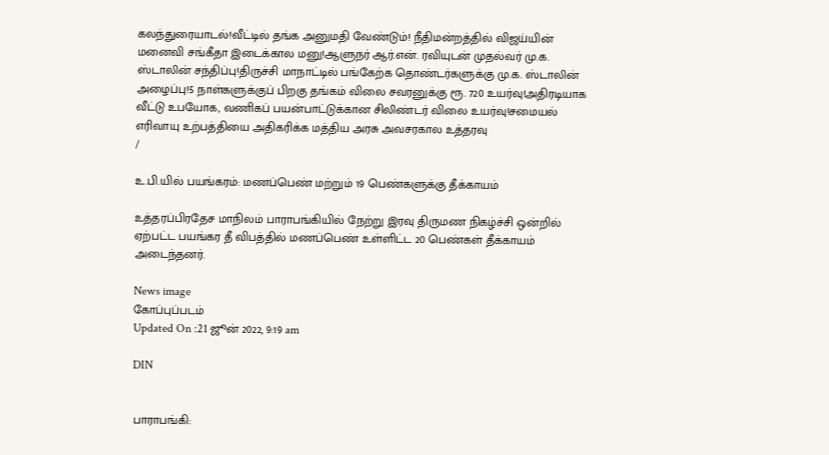கலந்துரையாடல்!வீட்டில் தங்க அனுமதி வேண்டும்! நீதிமன்றத்தில் விஜய்யின் மனைவி சங்கீதா இடைக்கால மனு!ஆளுநர் ஆர்.என். ரவியுடன் முதல்வர் மு.க. ஸ்டாலின் சந்திப்பு!திருச்சி மாநாட்டில் பங்கேற்க தொண்டர்களுக்கு மு.க. ஸ்டாலின் அழைப்பு!5 நாள்களுக்குப் பிறகு தங்கம் விலை சவரனுக்கு ரூ. 720 உயர்வு!அதிரடியாக வீட்டு உபயோக, வணிகப் பயன்பாட்டுக்கான சிலிண்டர் விலை உயர்வு!சமையல் எரிவாயு உற்பத்தியை அதிகரிக்க மத்திய அரசு அவசரகால உத்தரவு
/

உ.பி.யில் பயங்கரம்: மணப்பெண் மற்றும் 19 பெண்களுக்கு தீக்காயம்

உத்தரப்பிரதேச மாநிலம் பாராபங்கியில் நேற்று இரவு திருமண நிகழ்ச்சி ஒன்றில் ஏற்பட்ட பயங்கர தீ விபத்தில் மணப்பெண் உள்ளிட்ட 20 பெண்கள் தீக்காயம் அடைந்தனர்.

News image
கோப்புப்படம்
Updated On :21 ஜூன் 2022, 9:19 am

DIN


பாராபங்கி: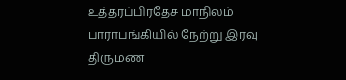உத்தரப்பிரதேச மாநிலம் பாராபங்கியில் நேற்று இரவு திருமண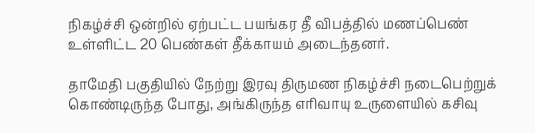நிகழ்ச்சி ஒன்றில் ஏற்பட்ட பயங்கர தீ விபத்தில் மணப்பெண் உள்ளிட்ட 20 பெண்கள் தீக்காயம் அடைந்தனர்.

தாமேதி பகுதியில் நேற்று இரவு திருமண நிகழ்ச்சி நடைபெற்றுக் கொண்டிருந்த போது, அங்கிருந்த எரிவாயு உருளையில் கசிவு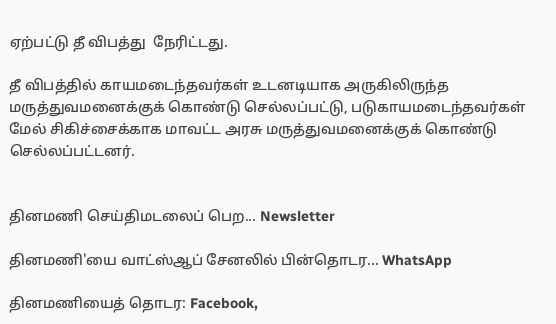ஏற்பட்டு தீ விபத்து  நேரிட்டது.

தீ விபத்தில் காயமடைந்தவர்கள் உடனடியாக அருகிலிருந்த மருத்துவமனைக்குக் கொண்டு செல்லப்பட்டு, படுகாயமடைந்தவர்கள் மேல் சிகிச்சைக்காக மாவட்ட அரசு மருத்துவமனைக்குக் கொண்டு செல்லப்பட்டனர்.


தினமணி செய்திமடலைப் பெற... Newsletter

தினமணி'யை வாட்ஸ்ஆப் சேனலில் பின்தொடர... WhatsApp

தினமணியைத் தொடர: Facebook,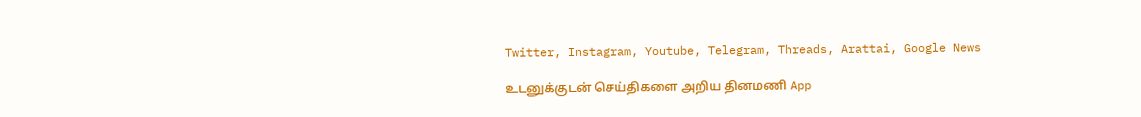Twitter, Instagram, Youtube, Telegram, Threads, Arattai, Google News

உடனுக்குடன் செய்திகளை அறிய தினமணி App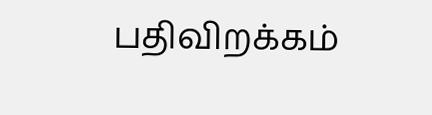பதிவிறக்கம்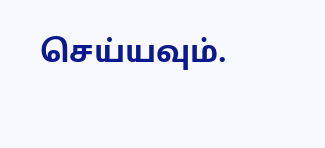செய்யவும்.